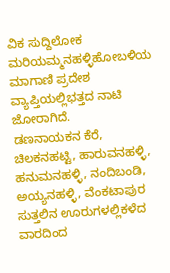ವಿಕ ಸುದ್ದಿಲೋಕ ಮರಿಯಮ್ಮನಹಳ್ಳಿಹೋಬಳಿಯ ಮಾಗಾಣಿ ಪ್ರದೇಶ ವ್ಯಾಪ್ತಿಯಲ್ಲಿಭತ್ತದ ನಾಟಿ ಜೋರಾಗಿದೆ.
ಡಣನಾಯಕನ ಕೆರೆ, ಚಿಲಕನಹಟ್ಟಿ, ಹಾರುವನಹಳ್ಳಿ, ಹನುಮನಹಳ್ಳಿ, ನಂದಿಬಂಡಿ, ಅಯ್ಯನಹಳ್ಳಿ, ವೆಂಕಟಾಪುರ ಸುತ್ತಲಿನ ಊರುಗಳಲ್ಲಿಕಳೆದ ವಾರದಿಂದ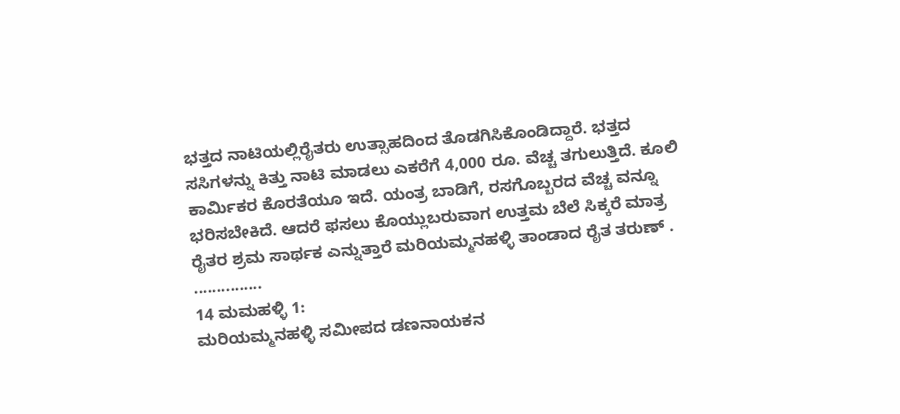ಭತ್ತದ ನಾಟಿಯಲ್ಲಿರೈತರು ಉತ್ಸಾಹದಿಂದ ತೊಡಗಿಸಿಕೊಂಡಿದ್ದಾರೆ. ಭತ್ತದ ಸಸಿಗಳನ್ನು ಕಿತ್ತು ನಾಟಿ ಮಾಡಲು ಎಕರೆಗೆ 4,000 ರೂ. ವೆಚ್ಚ ತಗುಲುತ್ತಿದೆ. ಕೂಲಿ ಕಾರ್ಮಿಕರ ಕೊರತೆಯೂ ಇದೆ. ಯಂತ್ರ ಬಾಡಿಗೆ, ರಸಗೊಬ್ಬರದ ವೆಚ್ಚ ವನ್ನೂ ಭರಿಸಬೇಕಿದೆ. ಆದರೆ ಫಸಲು ಕೊಯ್ಲುಬರುವಾಗ ಉತ್ತಮ ಬೆಲೆ ಸಿಕ್ಕರೆ ಮಾತ್ರ ರೈತರ ಶ್ರಮ ಸಾರ್ಥಕ ಎನ್ನುತ್ತಾರೆ ಮರಿಯಮ್ಮನಹಳ್ಳಿ ತಾಂಡಾದ ರೈತ ತರುಣ್ .
...............
14 ಮಮಹಳ್ಳಿ 1:
ಮರಿಯಮ್ಮನಹಳ್ಳಿ ಸಮೀಪದ ಡಣನಾಯಕನ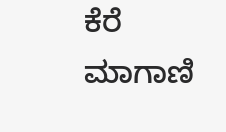ಕೆರೆ ಮಾಗಾಣಿ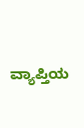ವ್ಯಾಪ್ತಿಯ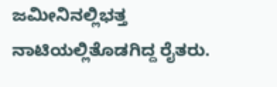ಜಮೀನಿನಲ್ಲಿಭತ್ತ ನಾಟಿಯಲ್ಲಿತೊಡಗಿದ್ದ ರೈತರು.